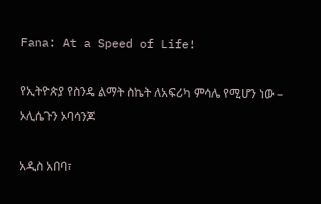Fana: At a Speed of Life!

የኢትዮጵያ የስንዴ ልማት ስኬት ለአፍሪካ ምሳሌ የሚሆን ነው – ኦሊሴጉን ኦባሳንጆ

አዲስ አበባ፣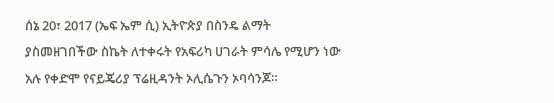ሰኔ 20፣ 2017 (ኤፍ ኤም ሲ) ኢትዮጵያ በስንዴ ልማት ያስመዘገበችው ስኬት ለተቀሩት የአፍሪካ ሀገራት ምሳሌ የሚሆን ነው አሉ የቀድሞ የናይጄሪያ ፕሬዚዳንት ኦሊሴጉን ኦባሳንጆ።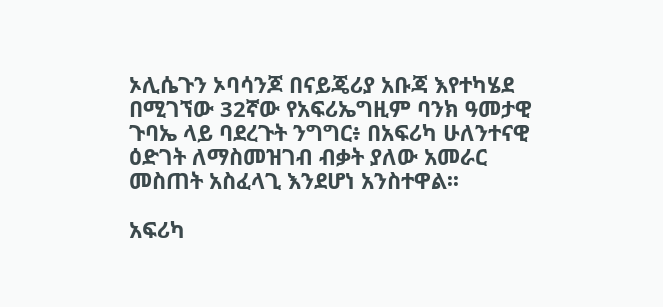ኦሊሴጉን ኦባሳንጆ በናይጄሪያ አቡጃ እየተካሄደ በሚገኘው 32ኛው የአፍሪኤግዚም ባንክ ዓመታዊ ጉባኤ ላይ ባደረጉት ንግግር፥ በአፍሪካ ሁለንተናዊ ዕድገት ለማስመዝገብ ብቃት ያለው አመራር መስጠት አስፈላጊ እንደሆነ አንስተዋል፡፡

አፍሪካ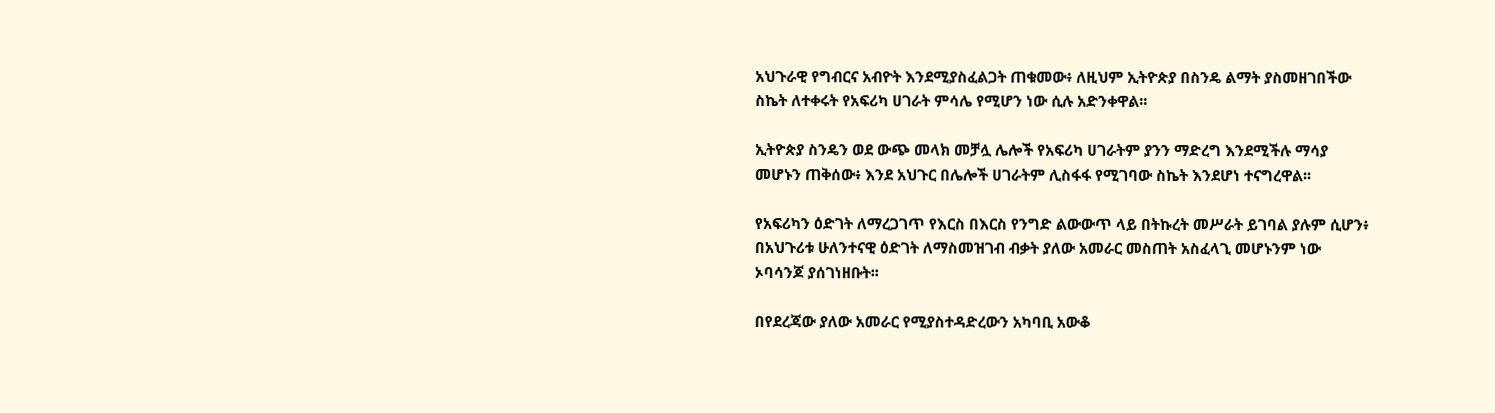አህጉራዊ የግብርና አብዮት እንደሚያስፈልጋት ጠቁመው፥ ለዚህም ኢትዮጵያ በስንዴ ልማት ያስመዘገበችው ስኬት ለተቀሩት የአፍሪካ ሀገራት ምሳሌ የሚሆን ነው ሲሉ አድንቀዋል፡፡

ኢትዮጵያ ስንዴን ወደ ውጭ መላክ መቻሏ ሌሎች የአፍሪካ ሀገራትም ያንን ማድረግ እንደሚችሉ ማሳያ መሆኑን ጠቅሰው፥ እንደ አህጉር በሌሎች ሀገራትም ሊስፋፋ የሚገባው ስኬት እንደሆነ ተናግረዋል፡፡

የአፍሪካን ዕድገት ለማረጋገጥ የእርስ በእርስ የንግድ ልውውጥ ላይ በትኩረት መሥራት ይገባል ያሉም ሲሆን፥ በአህጉሪቱ ሁለንተናዊ ዕድገት ለማስመዝገብ ብቃት ያለው አመራር መስጠት አስፈላጊ መሆኑንም ነው ኦባሳንጆ ያሰገነዘቡት፡፡

በየደረጃው ያለው አመራር የሚያስተዳድረውን አካባቢ አውቆ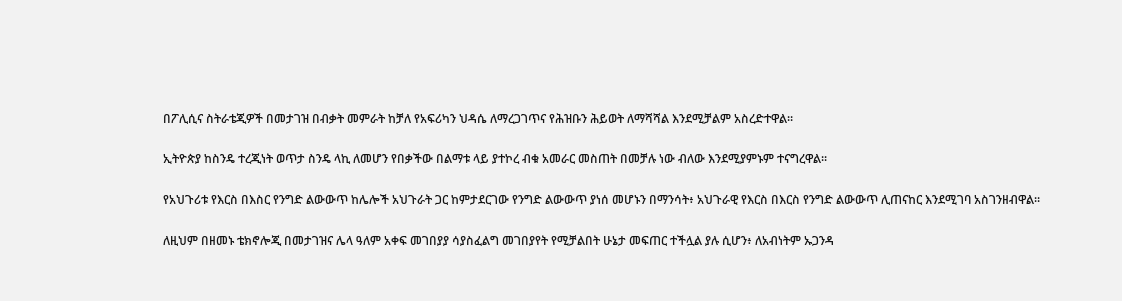በፖሊሲና ስትራቴጂዎች በመታገዝ በብቃት መምራት ከቻለ የአፍሪካን ህዳሴ ለማረጋገጥና የሕዝቡን ሕይወት ለማሻሻል እንደሚቻልም አስረድተዋል።

ኢትዮጵያ ከስንዴ ተረጂነት ወጥታ ስንዴ ላኪ ለመሆን የበቃችው በልማቱ ላይ ያተኮረ ብቁ አመራር መስጠት በመቻሉ ነው ብለው እንደሚያምኑም ተናግረዋል፡፡

የአህጉሪቱ የእርስ በእስር የንግድ ልውውጥ ከሌሎች አህጉራት ጋር ከምታደርገው የንግድ ልውውጥ ያነሰ መሆኑን በማንሳት፥ አህጉራዊ የእርስ በእርስ የንግድ ልውውጥ ሊጠናከር እንደሚገባ አስገንዘብዋል፡፡

ለዚህም በዘመኑ ቴክኖሎጂ በመታገዝና ሌላ ዓለም አቀፍ መገበያያ ሳያስፈልግ መገበያየት የሚቻልበት ሁኔታ መፍጠር ተችሏል ያሉ ሲሆን፥ ለአብነትም ኡጋንዳ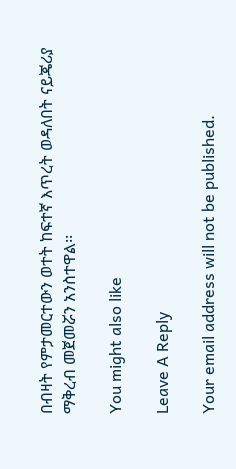በብዛት የምታመርተውን ወተት ከፍተኛ እጥረት ወዳለበት ናይጄሪያ ማቅረብ መጀመሯን አንስተዋል፡፡

You might also like

Leave A Reply

Your email address will not be published.